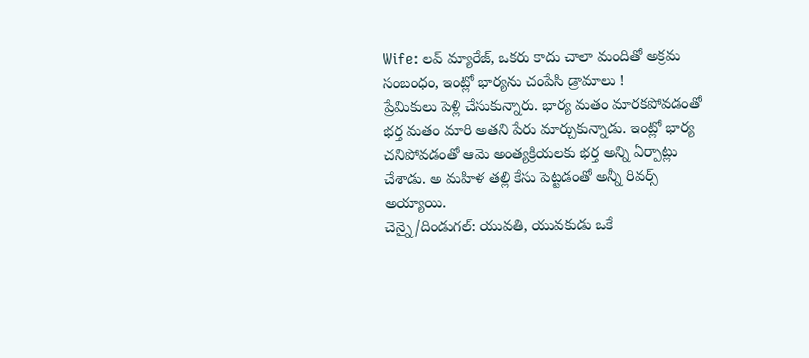Wife: లవ్ మ్యారేజ్, ఒకరు కాదు చాలా మందితో అక్రమ సంబంధం, ఇంట్లో భార్యను చంపేసి డ్రామాలు !
ప్రేమికులు పెళ్లి చేసుకున్నారు. భార్య మతం మారకపోవడంతో భర్త మతం మారి అతని పేరు మార్చుకున్నాడు. ఇంట్లో భార్య చనిపోవడంతో ఆమె అంత్యక్రియలకు భర్త అన్ని ఏర్పాట్లు చేశాడు. అ మహిళ తల్లి కేసు పెట్టడంతో అన్నీ రివర్స్ అయ్యాయి.
చెన్నై/దిండుగల్: యువతి, యువకుడు ఒకే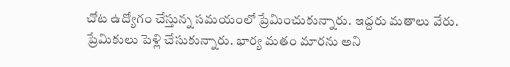చోట ఉద్యోగం చేస్తున్న సమయంలో ప్రేమించుకున్నారు. ఇద్దరు మతాలు వేరు. ప్రేమికులు పెళ్లి చేసుకున్నారు. భార్య మతం మారను అని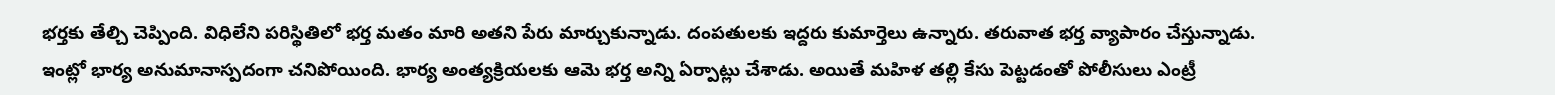భర్తకు తేల్చి చెప్పింది. విధిలేని పరిస్థితిలో భర్త మతం మారి అతని పేరు మార్చుకున్నాడు. దంపతులకు ఇద్దరు కుమార్తెలు ఉన్నారు. తరువాత భర్త వ్యాపారం చేస్తున్నాడు. ఇంట్లో భార్య అనుమానాస్పదంగా చనిపోయింది. భార్య అంత్యక్రియలకు ఆమె భర్త అన్ని ఏర్పాట్లు చేశాడు. అయితే మహిళ తల్లి కేసు పెట్టడంతో పోలీసులు ఎంట్రీ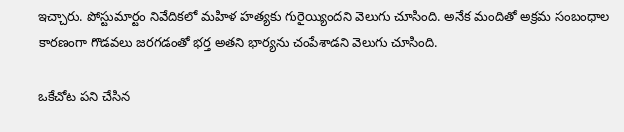ఇచ్చారు. పోస్టుమార్టం నివేదికలో మహిళ హత్యకు గురైయ్యిందని వెలుగు చూసింది. అనేక మందితో అక్రమ సంబంధాల కారణంగా గొడవలు జరగడంతో భర్త అతని భార్యను చంపేశాడని వెలుగు చూసింది.

ఒకేచోట పని చేసిన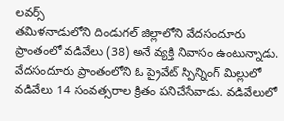లవర్స్
తమిళనాడులోని దిండుగల్ జిల్లాలోని వేదసందూరు ప్రాంతంలో వడివేలు (38) అనే వ్యక్తి నివాసం ఉంటున్నాడు. వేదసందూరు ప్రాంతంలోని ఓ ప్రైవేట్ స్పిన్నింగ్ మిల్లులో వడివేలు 14 సంవత్సరాల క్రితం పనిచేసేవాడు. వడివేలులో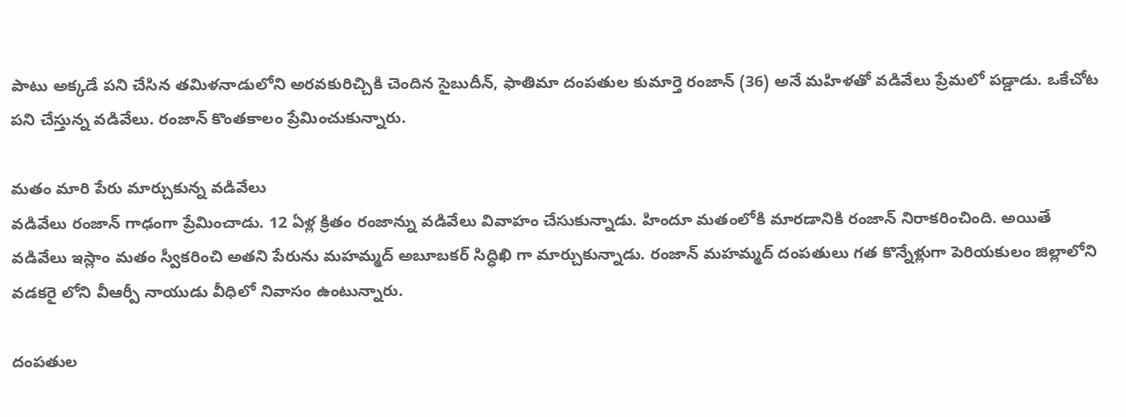పాటు అక్కడే పని చేసిన తమిళనాడులోని అరవకురిచ్చికి చెందిన సైబుదీన్, ఫాతిమా దంపతుల కుమార్తె రంజాన్ (36) అనే మహిళతో వడివేలు ప్రేమలో పడ్డాడు. ఒకేచోట పని చేస్తున్న వడివేలు. రంజాన్ కొంతకాలం ప్రేమించుకున్నారు.

మతం మారి పేరు మార్చుకున్న వడివేలు
వడివేలు రంజాన్ గాఢంగా ప్రేమించాడు. 12 ఏళ్ల క్రితం రంజాన్ను వడివేలు వివాహం చేసుకున్నాడు. హిందూ మతంలోకి మారడానికి రంజాన్ నిరాకరించింది. అయితే వడివేలు ఇస్లాం మతం స్వీకరించి అతని పేరును మహమ్మద్ అబూబకర్ సిద్ధిఖి గా మార్చుకున్నాడు. రంజాన్ మహమ్మద్ దంపతులు గత కొన్నేళ్లుగా పెరియకులం జిల్లాలోని వడకరై లోని వీఆర్పీ నాయుడు వీధిలో నివాసం ఉంటున్నారు.

దంపతుల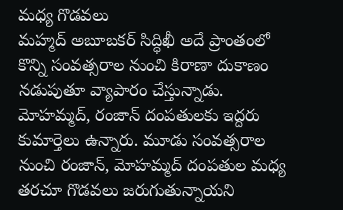మధ్య గొడవలు
మహ్మద్ అబూబకర్ సిద్ధిఖీ అదే ప్రాంతంలో కొన్ని సంవత్సరాల నుంచి కిరాణా దుకాణం నడుపుతూ వ్యాపారం చేస్తున్నాడు. మోహమ్మద్, రంజాన్ దంపతులకు ఇద్దరు కుమార్తెలు ఉన్నారు. మూడు సంవత్సరాల నుంచి రంజాన్, మోహమ్మద్ దంపతుల మధ్య తరచూ గొడవలు జరుగుతున్నాయని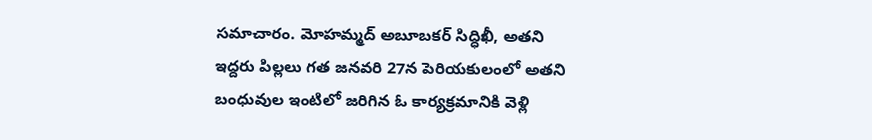సమాచారం. మోహమ్మద్ అబూబకర్ సిద్ధిఖీ, అతని ఇద్దరు పిల్లలు గత జనవరి 27న పెరియకులంలో అతని బంధువుల ఇంటిలో జరిగిన ఓ కార్యక్రమానికి వెళ్లి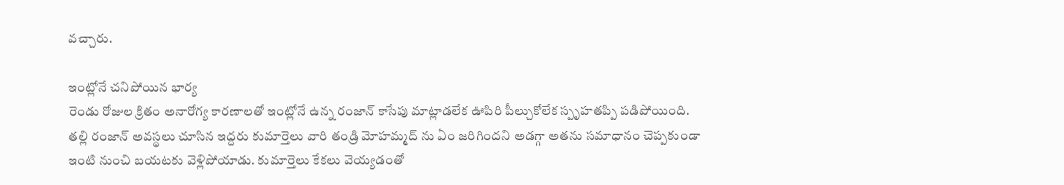వచ్చారు.

ఇంట్లోనే చనిపోయిన భార్య
రెండు రోజుల క్రితం అనారోగ్య కారణాలతో ఇంట్లోనే ఉన్న రంజాన్ కాసేపు మాట్లాడలేక ఊపిరి పీల్చుకోలేక స్పృహతప్పి పడిపోయింది. తల్లి రంజాన్ అవస్థలు చూసిన ఇద్దరు కుమార్తెలు వారి తండ్రి మోహమ్మద్ ను ఏం జరిగిందని అడగ్గా అతను సమాధానం చెప్పకుండా ఇంటి నుంచి బయటకు వెళ్లిపోయాడు. కుమార్తెలు కేకలు వెయ్యడంతో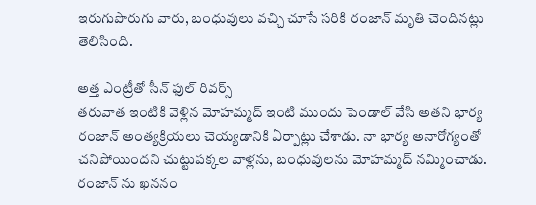ఇరుగుపొరుగు వారు, బంధువులు వచ్చి చూసే సరికి రంజాన్ మృతి చెందినట్లు తెలిసింది.

అత్త ఎంట్రీతో సీన్ ఫుల్ రివర్స్
తరువాత ఇంటికి వెళ్లిన మోహమ్మద్ ఇంటి ముందు పెండాల్ వేసి అతని భార్య రంజాన్ అంత్యక్రియలు చెయ్యడానికి ఏర్పాట్లు చేశాడు. నా భార్య అనారోగ్యంతో చనిపోయిందని చుట్టుపక్కల వాళ్లను, బంధువులను మోహమ్మద్ నమ్మించాడు. రంజాన్ ను ఖననం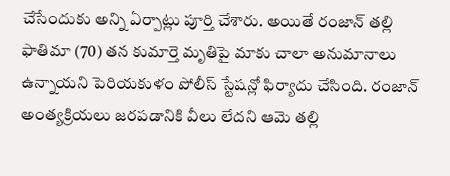చేసేందుకు అన్ని ఏర్పాట్లు పూర్తి చేశారు. అయితే రంజాన్ తల్లి ఫాతిమా (70) తన కుమార్తె మృతిపై మాకు చాలా అనుమానాలు ఉన్నాయని పెరియకుళం పోలీస్ స్టేషన్లో ఫిర్యాదు చేసింది. రంజాన్ అంత్యక్రియలు జరపడానికి వీలు లేదని ఆమె తల్లి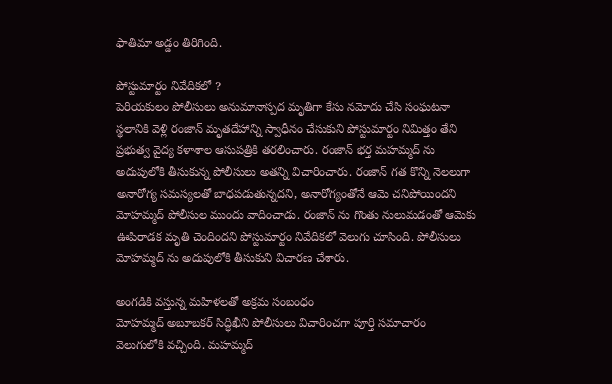ఫాతిమా అడ్డం తిరిగింది.

పోస్టుమార్టం నివేదికలో ?
పెరియకులం పోలీసులు అనుమానాస్పద మృతిగా కేసు నమోదు చేసి సంఘటనా స్థలానికి వెళ్లి రంజాన్ మృతదేహాన్ని స్వాధీనం చేసుకుని పోస్టుమార్టం నిమిత్తం తేని ప్రభుత్వ వైద్య కళాశాల ఆసుపత్రికి తరలించారు. రంజాన్ భర్త మహమ్మద్ ను అదుపులోకి తీసుకున్న పోలీసులు అతన్ని విచారించారు. రంజాన్ గత కొన్ని నెలలుగా అనారోగ్య సమస్యలతో బాధపడుతున్నదని, అనారోగ్యంతోనే ఆమె చనిపోయిందని మోహమ్మద్ పోలీసుల ముందు వాదించాడు. రంజాన్ ను గొంతు నులుమడంతో ఆమెకు ఊపిరాడక మృతి చెందిందని పోస్టుమార్టం నివేదికలో వెలుగు చూసింది. పోలీసులు మోహమ్మద్ ను అదుపులోకి తీసుకుని విచారణ చేశారు.

అంగడికి వస్తున్న మహిళలతో అక్రమ సంబంధం
మోహమ్మద్ అబూబకర్ సిద్ధిఖీని పోలీసులు విచారించగా పూర్తి సమాచారం వెలుగులోకి వచ్చింది. మహమ్మద్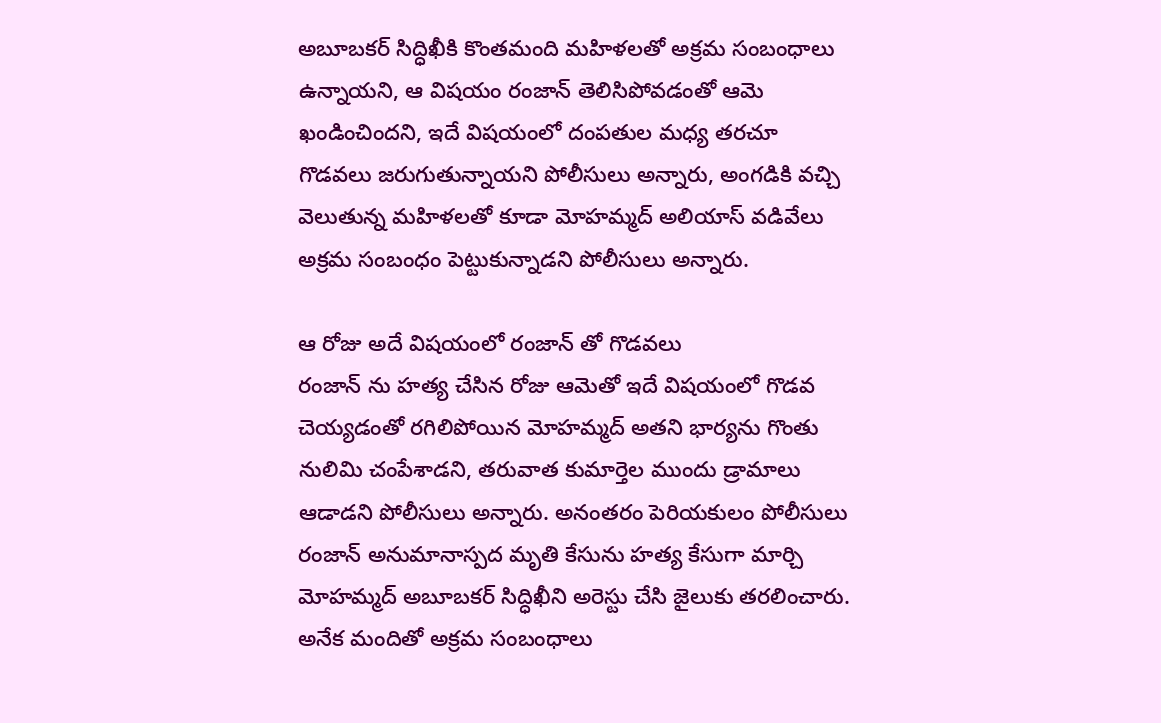అబూబకర్ సిద్ధిఖీకి కొంతమంది మహిళలతో అక్రమ సంబంధాలు ఉన్నాయని, ఆ విషయం రంజాన్ తెలిసిపోవడంతో ఆమె ఖండించిందని, ఇదే విషయంలో దంపతుల మధ్య తరచూ గొడవలు జరుగుతున్నాయని పోలీసులు అన్నారు, అంగడికి వచ్చి వెలుతున్న మహిళలతో కూడా మోహమ్మద్ అలియాస్ వడివేలు అక్రమ సంబంధం పెట్టుకున్నాడని పోలీసులు అన్నారు.

ఆ రోజు అదే విషయంలో రంజాన్ తో గొడవలు
రంజాన్ ను హత్య చేసిన రోజు ఆమెతో ఇదే విషయంలో గొడవ చెయ్యడంతో రగిలిపోయిన మోహమ్మద్ అతని భార్యను గొంతు నులిమి చంపేశాడని, తరువాత కుమార్తెల ముందు డ్రామాలు ఆడాడని పోలీసులు అన్నారు. అనంతరం పెరియకులం పోలీసులు రంజాన్ అనుమానాస్పద మృతి కేసును హత్య కేసుగా మార్చి మోహమ్మద్ అబూబకర్ సిద్ధిఖీని అరెస్టు చేసి జైలుకు తరలించారు. అనేక మందితో అక్రమ సంబంధాలు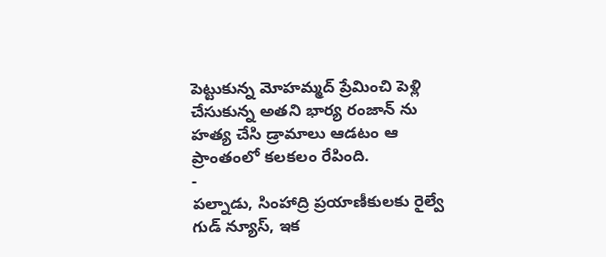పెట్టుకున్న మోహమ్మద్ ప్రేమించి పెళ్లి చేసుకున్న అతని భార్య రంజాన్ ను హత్య చేసి డ్రామాలు ఆడటం ఆ ప్రాంతంలో కలకలం రేపింది.
-
పల్నాడు, సింహాద్రి ప్రయాణీకులకు రైల్వే గుడ్ న్యూస్, ఇక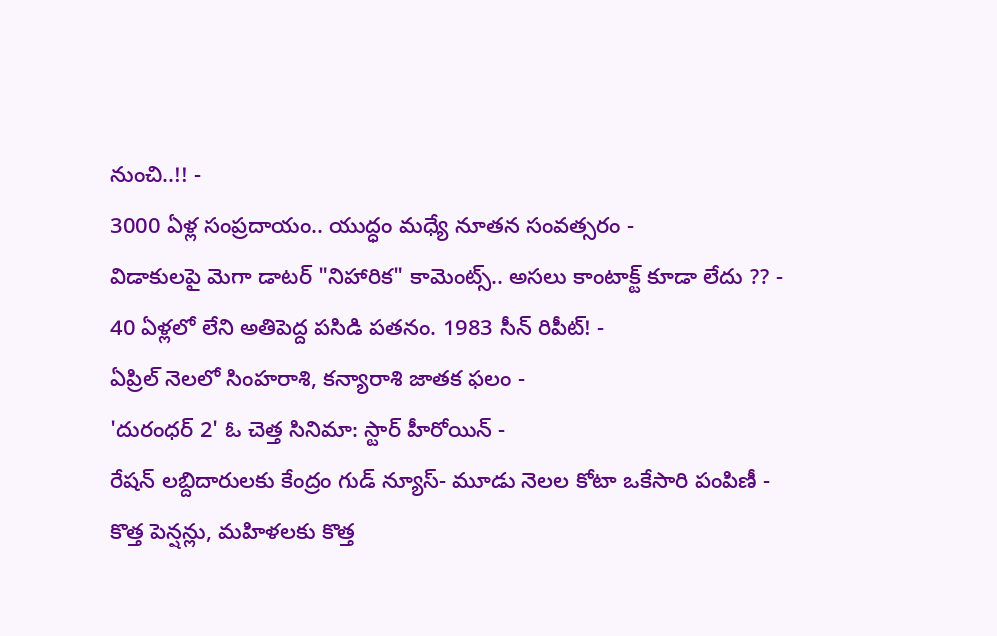నుంచి..!! -
3000 ఏళ్ల సంప్రదాయం.. యుద్ధం మధ్యే నూతన సంవత్సరం -
విడాకులపై మెగా డాటర్ "నిహారిక" కామెంట్స్.. అసలు కాంటాక్ట్ కూడా లేదు ?? -
40 ఏళ్లలో లేని అతిపెద్ద పసిడి పతనం. 1983 సీన్ రిపీట్! -
ఏప్రిల్ నెలలో సింహరాశి, కన్యారాశి జాతక ఫలం -
'దురంధర్ 2' ఓ చెత్త సినిమా: స్టార్ హీరోయిన్ -
రేషన్ లబ్దిదారులకు కేంద్రం గుడ్ న్యూస్- మూడు నెలల కోటా ఒకేసారి పంపిణీ -
కొత్త పెన్షన్లు, మహిళలకు కొత్త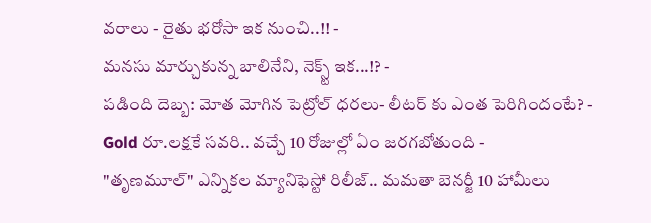వరాలు - రైతు భరోసా ఇక నుంచి..!! -
మనసు మార్చుకున్న బాలినేని, నెక్స్ట్ ఇక...!? -
పడింది దెబ్బ: మోత మోగిన పెట్రోల్ ధరలు- లీటర్ కు ఎంత పెరిగిందంటే? -
Gold రూ.లక్షకే సవరి.. వచ్చే 10 రోజుల్లో ఏం జరగబోతుంది -
"తృణమూల్" ఎన్నికల మ్యానిఫెస్టో రిలీజ్.. మమతా బెనర్జీ 10 హామీలు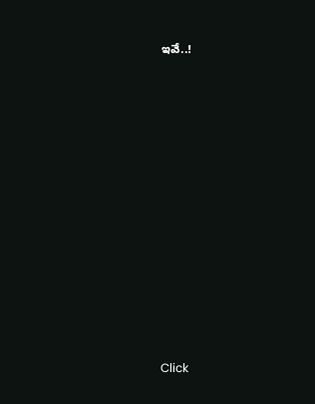ఇవే..!












Click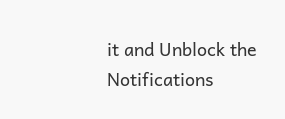it and Unblock the Notifications